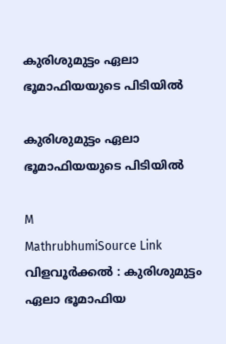കുരിശുമുട്ടം ഏലാ ഭൂമാഫിയയുടെ പിടിയിൽ

കുരിശുമുട്ടം ഏലാ ഭൂമാഫിയയുടെ പിടിയിൽ

M
MathrubhumiSource Link
വിളവൂർക്കൽ : കുരിശുമുട്ടം ഏലാ ഭൂമാഫിയ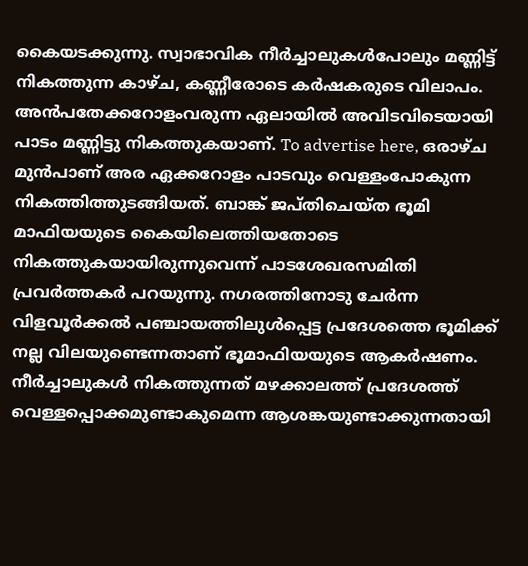കൈയടക്കുന്നു. സ്വാഭാവിക നീർച്ചാലുകൾപോലും മണ്ണിട്ട് നികത്തുന്ന കാഴ്ച, കണ്ണീരോടെ കർഷകരുടെ വിലാപം. അൻപതേക്കറോളംവരുന്ന ഏലായിൽ അവിടവിടെയായി പാടം മണ്ണിട്ടു നികത്തുകയാണ്. To advertise here, ഒരാഴ്ച മുൻപാണ് അര ഏക്കറോളം പാടവും വെള്ളംപോകുന്ന നികത്തിത്തുടങ്ങിയത്. ബാങ്ക് ജപ്തിചെയ്ത ഭൂമി മാഫിയയുടെ കൈയിലെത്തിയതോടെ നികത്തുകയായിരുന്നുവെന്ന് പാടശേഖരസമിതി പ്രവർത്തകർ പറയുന്നു. നഗരത്തിനോടു ചേർന്ന വിളവൂർക്കൽ പഞ്ചായത്തിലുൾപ്പെട്ട പ്രദേശത്തെ ഭൂമിക്ക്‌ നല്ല വിലയുണ്ടെന്നതാണ് ഭൂമാഫിയയുടെ ആകർഷണം. നീർച്ചാലുകൾ നികത്തുന്നത് മഴക്കാലത്ത് പ്രദേശത്ത് വെള്ളപ്പൊക്കമുണ്ടാകുമെന്ന ആശങ്കയുണ്ടാക്കുന്നതായി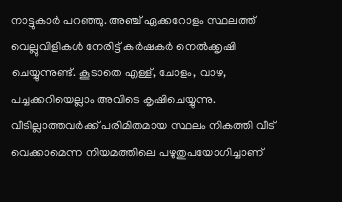നാട്ടുകാർ പറഞ്ഞു. അഞ്ച് ഏക്കറോളം സ്ഥലത്ത് വെല്ലുവിളികൾ നേരിട്ട് കർഷകർ നെൽക്കൃഷി ചെയ്യുന്നുണ്ട്. കൂടാതെ എള്ള്, ചോളം, വാഴ, പച്ചക്കറിയെല്ലാം അവിടെ കൃഷിചെയ്യുന്നു. വീടില്ലാത്തവർക്ക് പരിമിതമായ സ്ഥലം നികത്തി വീട് വെക്കാമെന്ന നിയമത്തിലെ പഴുതുപയോഗിച്ചാണ്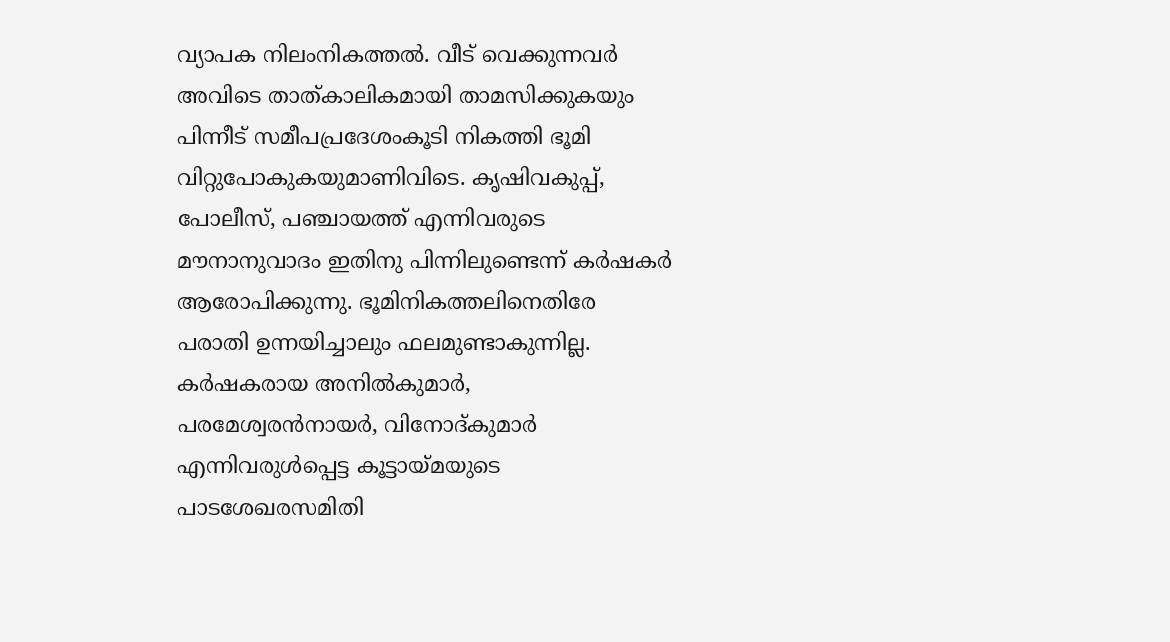വ്യാപക നിലംനികത്തൽ. വീട് വെക്കുന്നവർ അവിടെ താത്കാലികമായി താമസിക്കുകയും പിന്നീട് സമീപപ്രദേശംകൂടി നികത്തി ഭൂമി വിറ്റുപോകുകയുമാണിവിടെ. കൃഷിവകുപ്പ്, പോലീസ്, പഞ്ചായത്ത് എന്നിവരുടെ മൗനാനുവാദം ഇതിനു പിന്നിലുണ്ടെന്ന് കർഷകർ ആരോപിക്കുന്നു. ഭൂമിനികത്തലിനെതിരേ പരാതി ഉന്നയിച്ചാലും ഫലമുണ്ടാകുന്നില്ല. കർഷകരായ അനിൽകുമാർ, പരമേശ്വരൻനായർ, വിനോദ്കുമാർ എന്നിവരുൾപ്പെട്ട കൂട്ടായ്മയുടെ പാടശേഖരസമിതി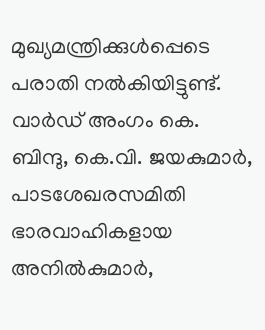മുഖ്യമന്ത്രിക്കുൾപ്പെടെ പരാതി നൽകിയിട്ടുണ്ട്. വാർഡ് അംഗം കെ. ബിന്ദു, കെ.വി. ജയകുമാർ, പാടശേഖരസമിതി ഭാരവാഹികളായ അനിൽകുമാർ,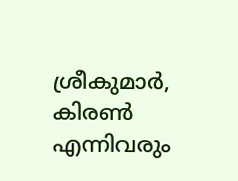ശ്രീകുമാർ, കിരൺ എന്നിവരും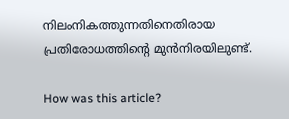നിലംനികത്തുന്നതിനെതിരായ പ്രതിരോധത്തിന്റെ മുൻനിരയിലുണ്ട്.

How was this article?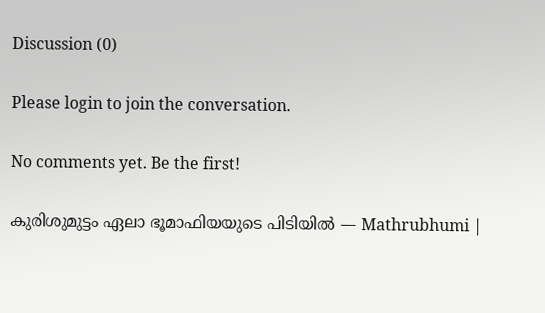Discussion (0)

Please login to join the conversation.

No comments yet. Be the first!

കുരിശുമുട്ടം ഏലാ ഭൂമാഫിയയുടെ പിടിയിൽ — Mathrubhumi |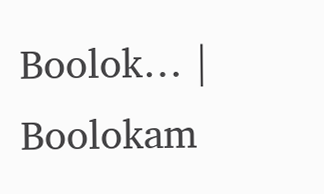Boolok… | Boolokam